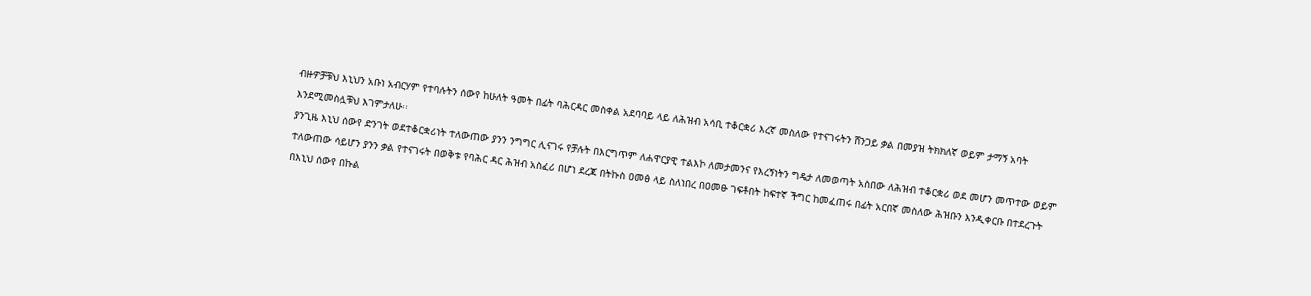ብዙዎቻቹህ እኒህን አቡነ አብርሃም የተባሉትን ሰውየ ከሁለት ዓመት በፊት ባሕርዳር መስቀል አደባባይ ላይ ለሕዝብ አሳቢ ተቆርቋሪ እረኛ መስለው የተናገሩትን ሸንጋይ ቃል በመያዝ ትክክለኛ ወይም ታማኝ አባት እንደሚመስሏቹህ እገምታለሁ፡፡
ያንጊዜ እኒህ ሰውየ ድንገት ወደተቆርቋሪነት ተለውጠው ያንን ንግግር ሊናገሩ የቻሉት በእርግጥም ለሐዋርያዊ ተልእኮ ለመታመንና የእረኝነትን ግዴታ ለመወጣት አስበው ለሕዝብ ተቆርቋሪ ወደ መሆን መጥተው ወይም ተለውጠው ሳይሆን ያንን ቃል የተናገሩት በወቅቱ የባሕር ዳር ሕዝብ አስፈሪ በሆነ ደረጃ በትኩስ ዐመፅ ላይ ስለነበረ በዐመፁ ገፍቶበት ከፍተኛ ችግር ከመፈጠሩ በፊት አርበኛ መስለው ሕዝቡን እንዲቀርቡ በተደረጉት በእኒህ ሰውየ በኩል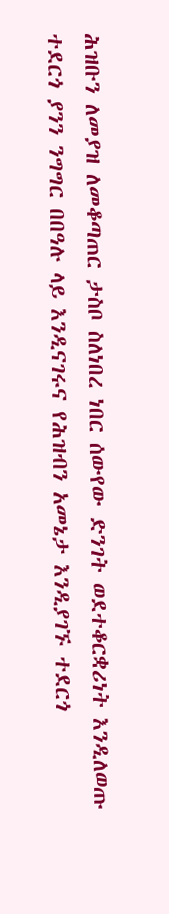ሕዝቡን ለመያዝ ለመቆጣጠር ታስቦ ስለነበረ ነበር ሰውየው ድንገት ወደተቆርቋሪነት እንዲለወጡ ተደርጎ ያንን ንግግር በበዓሉ ላይ እንዲናገሩና የሕዝብን አመኔታ እንዲያገኙ ተደርጎ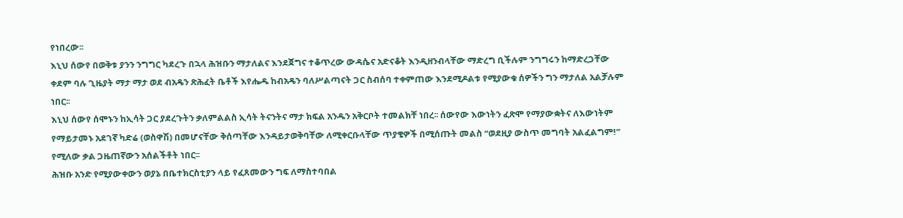የነበረው፡፡
እኒህ ሰውየ በወቅቱ ያንን ንግግር ካደረጉ በኋላ ሕዝቡን ማታለልና እንደጀግና ተቆጥረው ውዳሴና አድናቆት እንዲዘንብላቸው ማድረግ ቢችሉም ንግግሩን ከማድረጋቸው ቀደም ባሉ ጊዜያት ማታ ማታ ወደ ብአዴን ጽሕፈት ቤቶች እየሔዱ ከብአዴን ባለሥልጣናት ጋር ስብሰባ ተቀምጠው እንደሚዶልቱ የሚያውቁ ሰዎችን ግን ማታለል አልቻሉም ነበር፡፡
እኒህ ሰውየ ሰሞኑን ከኢሳት ጋር ያደረጉትን ቃለምልልስ ኢሳት ትናንትና ማታ ክፍል አንዱን አቅርቦት ተመልክቸ ነበረ፡፡ ሰውየው እውነትን ፈጽሞ የማያውቋትና ለእውነትም የማይታመኑ አደገኛ ካድሬ (ወስዋሽ) በመሆናቸው ቅሰጣቸው እንዳይታወቅባቸው ለሚቀርቡላቸው ጥያቄዎች በሚሰጡት መልስ “ወደዚያ ውስጥ መግባት አልፈልግም!” የሚለው ቃል ጋዜጠኛውን አሰልችቶት ነበር፡፡
ሕዝቡ አንድ የሚያውቀውን ወያኔ በቤተክርስቲያን ላይ የፈጸመውን ግፍ ለማስተባበል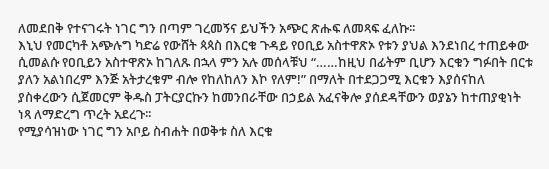ለመደበቅ የተናገሩት ነገር ግን በጣም ገረመኝና ይህችን አጭር ጽሑፍ ለመጻፍ ፈለኩ፡፡
እኒህ የመርካቶ አጭሉግ ካድሬ የውሸት ጳጳስ በእርቁ ጉዳይ የዐቢይ አስተዋጽኦ የቱን ያህል እንደነበረ ተጠይቀው ሲመልሱ የዐቢይን አስተዋጽኦ ከገለጹ በኋላ ምን አሉ መሰላቹህ “……ከዚህ በፊትም ቢሆን እርቁን ግፉበት በርቱ ያለን አልነበረም እንጅ አትታረቁም ብሎ የከለከለን እኮ የለም!” በማለት በተደጋጋሚ እርቁን እያሰናከለ ያስቀረውን ሲጀመርም ቅዱስ ፓትርያርኩን ከመንበራቸው በኃይል አፈናቅሎ ያሰደዳቸውን ወያኔን ከተጠያቂነት ነጻ ለማድረግ ጥረት አደረጉ፡፡
የሚያሳዝነው ነገር ግን አቦይ ስብሐት በወቅቱ ስለ እርቁ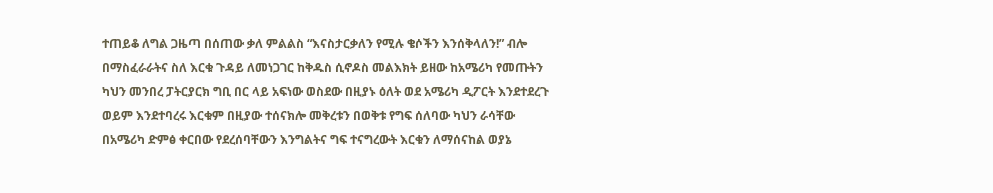ተጠይቆ ለግል ጋዜጣ በሰጠው ቃለ ምልልስ “እናስታርቃለን የሚሉ ቄሶችን እንሰቅላለን!” ብሎ በማስፈራራትና ስለ እርቁ ጉዳይ ለመነጋገር ከቅዱስ ሲኖዶስ መልእክት ይዘው ከአሜሪካ የመጡትን ካህን መንበረ ፓትርያርክ ግቢ በር ላይ አፍነው ወስደው በዚያኑ ዕለት ወደ አሜሪካ ዲፖርት እንደተደረጉ ወይም እንደተባረሩ እርቁም በዚያው ተሰናክሎ መቅረቱን በወቅቱ የግፍ ሰለባው ካህን ራሳቸው በአሜሪካ ድምፅ ቀርበው የደረሰባቸውን እንግልትና ግፍ ተናግረውት እርቁን ለማሰናከል ወያኔ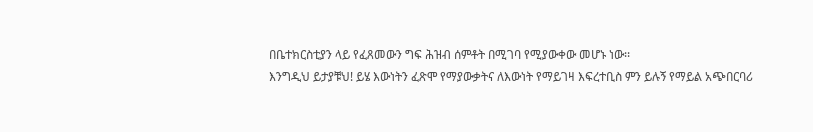በቤተክርስቲያን ላይ የፈጸመውን ግፍ ሕዝብ ሰምቶት በሚገባ የሚያውቀው መሆኑ ነው፡፡
እንግዲህ ይታያቹህ! ይሄ እውነትን ፈጽሞ የማያውቃትና ለእውነት የማይገዛ እፍረተቢስ ምን ይሉኝ የማይል አጭበርባሪ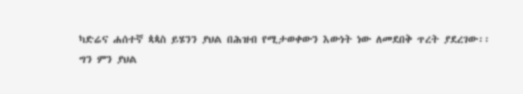ካድሬና ሐሰተኛ ጳጳስ ይሄንን ያህል በሕዝብ የሚታወቀውን እውነት ነው ለመደበቅ ጥረት ያደረገው፡፡
ግን ምን ያህል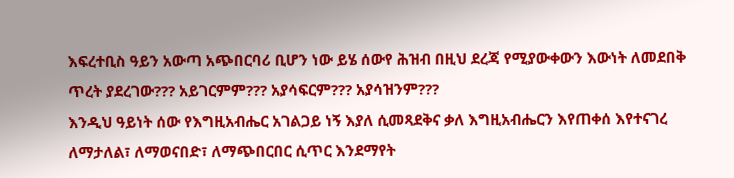እፍረተቢስ ዓይን አውጣ አጭበርባሪ ቢሆን ነው ይሄ ሰውየ ሕዝብ በዚህ ደረጃ የሚያውቀውን እውነት ለመደበቅ ጥረት ያደረገው??? አይገርምም??? አያሳፍርም??? አያሳዝንም???
እንዲህ ዓይነት ሰው የእግዚአብሔር አገልጋይ ነኝ እያለ ሲመጻደቅና ቃለ እግዚአብሔርን እየጠቀሰ እየተናገረ ለማታለል፣ ለማወናበድ፣ ለማጭበርበር ሲጥር እንደማየት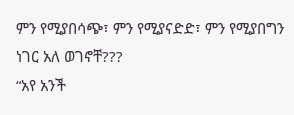ምን የሚያበሳጭ፣ ምን የሚያናድድ፣ ምን የሚያበግን ነገር አለ ወገኖቸ???
“አየ አንች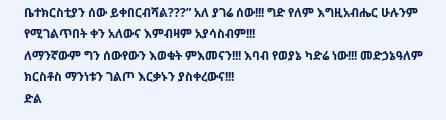ቤተክርስቲያን ሰው ይቀበርብሻል???” አለ ያገሬ ሰው!!! ግድ የለም እግዚአብሔር ሁሉንም የሚገልጥበት ቀን አለውና እምብዛም አያሳስብም!!!
ለማንኛውም ግን ሰውየውን እወቁት ምእመናን!!! እባብ የወያኔ ካድሬ ነው!!! መድኃኔዓለም ክርስቶስ ማንነቱን ገልጦ እርቃኑን ያስቀረውና!!!
ድል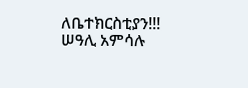ለቤተክርስቲያን!!!
ሠዓሊ አምሳሉ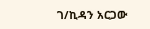ገ/ኪዳን አርጋው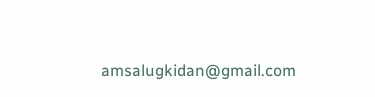amsalugkidan@gmail.com